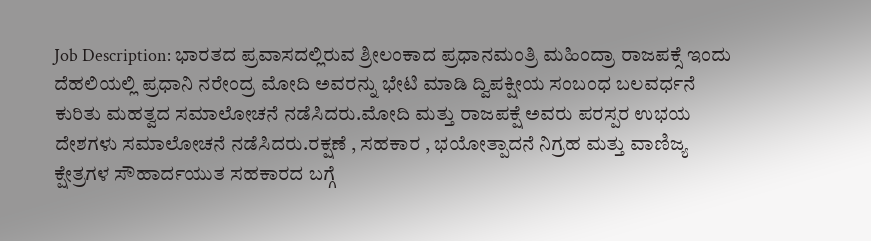Job Description: ಭಾರತದ ಪ್ರವಾಸದಲ್ಲಿರುವ ಶ್ರೀಲಂಕಾದ ಪ್ರಧಾನಮಂತ್ರಿ ಮಹಿಂದ್ರಾ ರಾಜಪಕ್ಸೆ ಇಂದು ದೆಹಲಿಯಲ್ಲಿ ಪ್ರಧಾನಿ ನರೇಂದ್ರ ಮೋದಿ ಅವರನ್ನು ಭೇಟಿ ಮಾಡಿ ದ್ವಿಪಕ್ಷೀಯ ಸಂಬಂಧ ಬಲವರ್ಧನೆ ಕುರಿತು ಮಹತ್ವದ ಸಮಾಲೋಚನೆ ನಡೆಸಿದರು.ಮೋದಿ ಮತ್ತು ರಾಜಪಕ್ಷೆ ಅವರು ಪರಸ್ಪರ ಉಭಯ ದೇಶಗಳು ಸಮಾಲೋಚನೆ ನಡೆಸಿದರು.ರಕ್ಷಣೆ , ಸಹಕಾರ , ಭಯೋತ್ಪಾದನೆ ನಿಗ್ರಹ ಮತ್ತು ವಾಣಿಜ್ಯ ಕ್ಷೇತ್ರಗಳ ಸೌಹಾರ್ದಯುತ ಸಹಕಾರದ ಬಗ್ಗೆ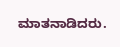ಮಾತನಾಡಿದರು.